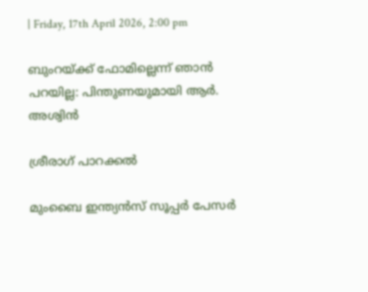| Friday, 17th April 2026, 2:00 pm

ബുംറയ്ക്ക് ഫോമില്ലെന്ന് ഞാന്‍ പറയില്ല: പിന്തുണയുമായി ആര്‍. അശ്വിന്‍

ശ്രീരാഗ് പാറക്കല്‍

മുംബൈ ഇന്ത്യന്‍സ് സൂപ്പര്‍ പേസര്‍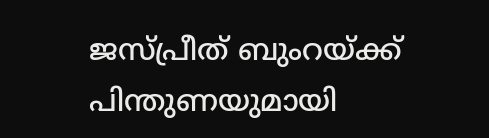ജസ്പ്രീത് ബുംറയ്ക്ക് പിന്തുണയുമായി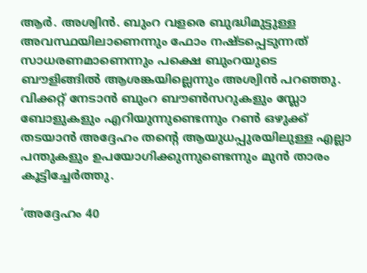ആര്‍. അശ്വിന്‍. ബുംറ വളരെ ബുദ്ധിമുട്ടുള്ള അവസ്ഥയിലാണെന്നും ഫോം നഷ്ടപ്പെടുന്നത് സാധരണമാണെന്നും പക്ഷെ ബുംറയുടെ ബൗളിങ്ങില്‍ ആശങ്കയില്ലെന്നും അശ്വിന്‍ പറഞ്ഞു. വിക്കറ്റ് നേടാന്‍ ബുംറ ബൗണ്‍സറുകളും സ്ലോ ബോളുകളും എറിയുന്നുണ്ടെന്നും റണ്‍ ഒഴുക്ക് തടയാന്‍ അദ്ദേഹം തന്റെ ആയുധപ്പുരയിലുള്ള എല്ലാ പന്തുകളും ഉപയോഗിക്കുന്നുണ്ടെന്നും മുന്‍ താരം കൂട്ടിച്ചേര്‍ത്തു.

‘അദ്ദേഹം 40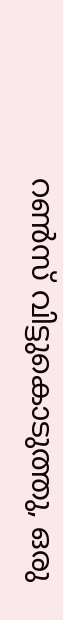റണ്‍സ് വിട്ടുകൊടുത്തു, ഒരു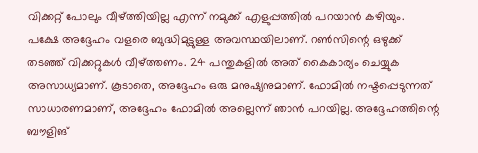വിക്കറ്റ് പോലും വീഴ്ത്തിയില്ല എന്ന് നമുക്ക് എളുപ്പത്തില്‍ പറയാന്‍ കഴിയും. പക്ഷേ അദ്ദേഹം വളരെ ബുദ്ധിമുട്ടുള്ള അവസ്ഥയിലാണ്. റണ്‍സിന്റെ ഒഴുക്ക് തടഞ്ഞ് വിക്കറ്റുകള്‍ വീഴ്ത്തണം. 24 പന്തുകളില്‍ അത് കൈകാര്യം ചെയ്യുക അസാധ്യമാണ്. കൂടാതെ, അദ്ദേഹം ഒരു മനുഷ്യനുമാണ്. ഫോമില്‍ നഷ്ടപ്പെടുന്നത് സാധാരണമാണ്, അദ്ദേഹം ഫോമില്‍ അല്ലെന്ന് ഞാന്‍ പറയില്ല. അദ്ദേഹത്തിന്റെ ബൗളിങ്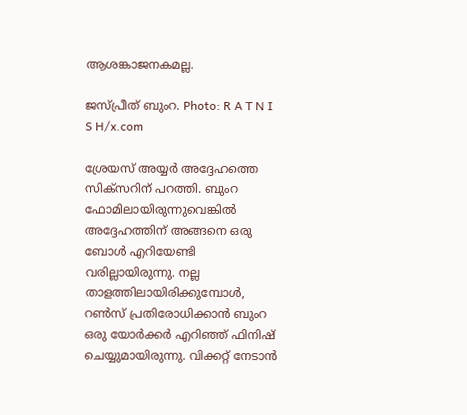ആശങ്കാജനകമല്ല.

ജസ്പ്രീത് ബുംറ. Photo: R A T N I S H/x.com

ശ്രേയസ് അയ്യര്‍ അദ്ദേഹത്തെ സിക്‌സറിന് പറത്തി. ബുംറ ഫോമിലായിരുന്നുവെങ്കില്‍ അദ്ദേഹത്തിന് അങ്ങനെ ഒരു ബോള്‍ എറിയേണ്ടി വരില്ലായിരുന്നു. നല്ല താളത്തിലായിരിക്കുമ്പോള്‍, റണ്‍സ് പ്രതിരോധിക്കാന്‍ ബുംറ ഒരു യോര്‍ക്കര്‍ എറിഞ്ഞ് ഫിനിഷ് ചെയ്യുമായിരുന്നു. വിക്കറ്റ് നേടാന്‍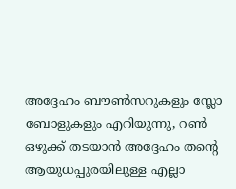അദ്ദേഹം ബൗണ്‍സറുകളും സ്ലോ ബോളുകളും എറിയുന്നു, റണ്‍ ഒഴുക്ക് തടയാന്‍ അദ്ദേഹം തന്റെ ആയുധപ്പുരയിലുള്ള എല്ലാ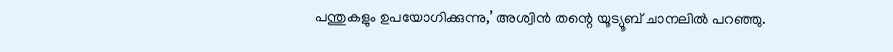പന്തുകളും ഉപയോഗിക്കുന്നു,’ അശ്വിന്‍ തന്റെ യൂട്യൂബ് ചാനലില്‍ പറഞ്ഞു.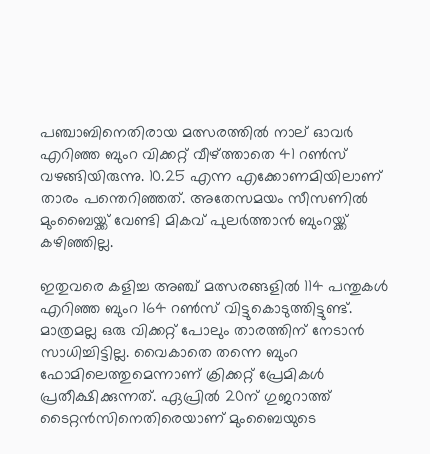പഞ്ചാബിനെതിരായ മത്സരത്തില്‍ നാല് ഓവര്‍ എറിഞ്ഞ ബുംറ വിക്കറ്റ് വീഴ്ത്താതെ 41 റണ്‍സ് വഴങ്ങിയിരുന്നു. 10.25 എന്ന എക്കോണമിയിലാണ് താരം പന്തെറിഞ്ഞത്. അതേസമയം സീസണില്‍ മുംബൈയ്ക്ക് വേണ്ടി മികവ് പുലര്‍ത്താന്‍ ബുംറയ്ക്ക് കഴിഞ്ഞില്ല.

ഇതുവരെ കളിച്ച അഞ്ച് മത്സരങ്ങളില്‍ 114 പന്തുകള്‍ എറിഞ്ഞ ബുംറ 164 റണ്‍സ് വിട്ടുകൊടുത്തിട്ടുണ്ട്. മാത്രമല്ല ഒരു വിക്കറ്റ് പോലും താരത്തിന് നേടാന്‍ സാധിച്ചിട്ടില്ല. വൈകാതെ തന്നെ ബുംറ ഫോമിലെത്തുമെന്നാണ് ക്രിക്കറ്റ് പ്രേമികള്‍ പ്രതീക്ഷിക്കുന്നത്. ഏപ്രില്‍ 20ന് ഗുജറാത്ത് ടൈറ്റന്‍സിനെതിരെയാണ് മുംബൈയുടെ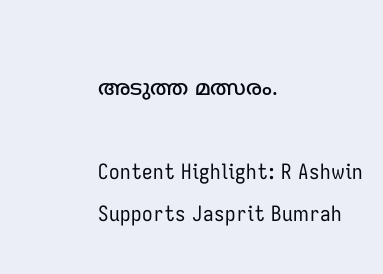അടുത്ത മത്സരം.

Content Highlight: R Ashwin Supports Jasprit Bumrah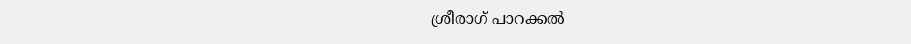ശ്രീരാഗ് പാറക്കല്‍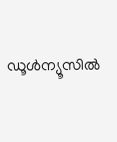ഡൂള്‍ന്യൂസില്‍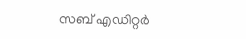സബ് എഡിറ്റര്‍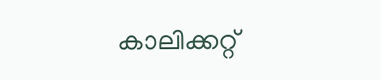കാലിക്കറ്റ്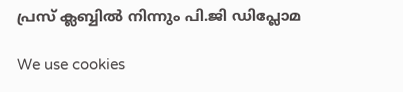പ്രസ് ക്ലബ്ബില്‍ നിന്നും പി.ജി ഡിപ്ലോമ

We use cookies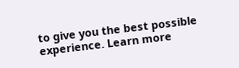to give you the best possible experience. Learn more